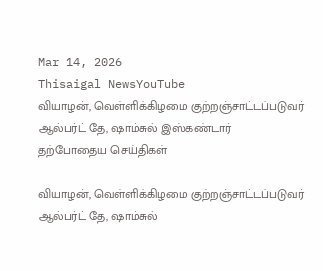Mar 14, 2026
Thisaigal NewsYouTube
வியாழன், வெள்ளிக்கிழமை குற்றஞ்சாட்டப்படுவர் ஆல்பர்ட் தே, ஷாம்சுல் இஸ்கண்டார்
தற்போதைய செய்திகள்

வியாழன், வெள்ளிக்கிழமை குற்றஞ்சாட்டப்படுவர் ஆல்பர்ட் தே, ஷாம்சுல்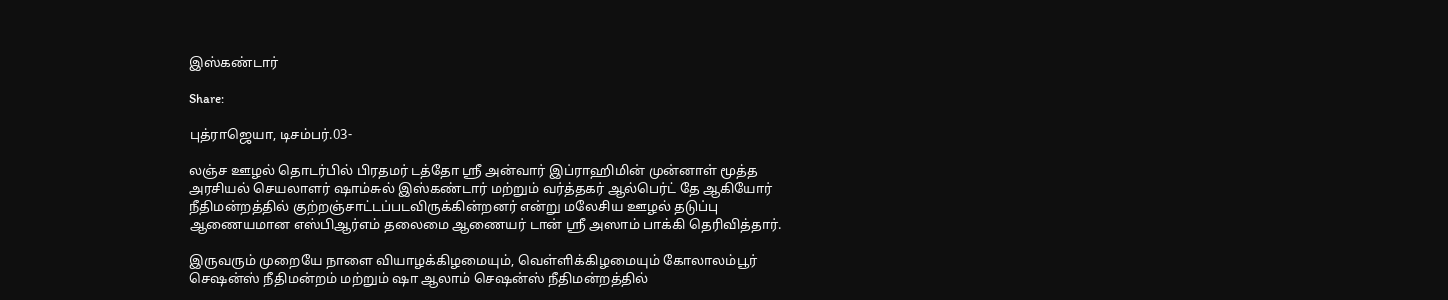இஸ்கண்டார்

Share:

புத்ராஜெயா, டிசம்பர்.03-

லஞ்ச ஊழல் தொடர்பில் பிரதமர் டத்தோ ஶ்ரீ அன்வார் இப்ராஹிமின் முன்னாள் மூத்த அரசியல் செயலாளர் ஷாம்சுல் இஸ்கண்டார் மற்றும் வர்த்தகர் ஆல்பெர்ட் தே ஆகியோர் நீதிமன்றத்தில் குற்றஞ்சாட்டப்படவிருக்கின்றனர் என்று மலேசிய ஊழல் தடுப்பு ஆணையமான எஸ்பிஆர்எம் தலைமை ஆணையர் டான் ஶ்ரீ அஸாம் பாக்கி தெரிவித்தார்.

இருவரும் முறையே நாளை வியாழக்கிழமையும், வெள்ளிக்கிழமையும் கோலாலம்பூர் செஷன்ஸ் நீதிமன்றம் மற்றும் ஷா ஆலாம் செஷன்ஸ் நீதிமன்றத்தில்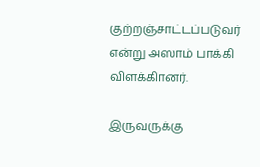குற்றஞ்சாட்டப்படுவர் என்று அஸாம் பாக்கி விளக்கிானர்.

இருவருக்கு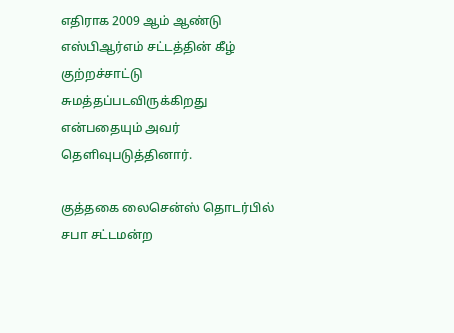எதிராக 2009 ஆம் ஆண்டு எஸ்பிஆர்எம் சட்டத்தின் கீழ் குற்றச்சாட்டு சுமத்தப்படவிருக்கிறது என்பதையும் அவர் தெளிவுபடுத்தினார்.

குத்தகை லைசென்ஸ் தொடர்பில் சபா சட்டமன்ற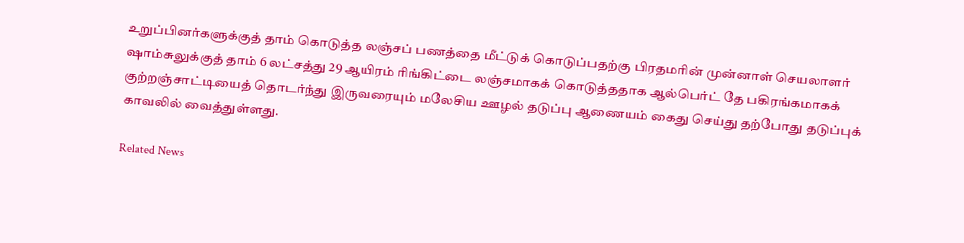உறுப்பினர்களுக்குத் தாம் கொடுத்த லஞ்சப் பணத்தை மீட்டுக் கொடுப்பதற்கு பிரதமரின் முன்னாள் செயலாளர் ஷாம்சுலுக்குத் தாம் 6 லட்சத்து 29 ஆயிரம் ரிங்கிட்டை லஞ்சமாகக் கொடுத்ததாக ஆல்பெர்ட் தே பகிரங்கமாகக் குற்றஞ்சாட்டியைத் தொடர்ந்து இருவரையும் மலேசிய ஊழல் தடுப்பு ஆணையம் கைது செய்து தற்போது தடுப்புக் காவலில் வைத்துள்ளது.

Related News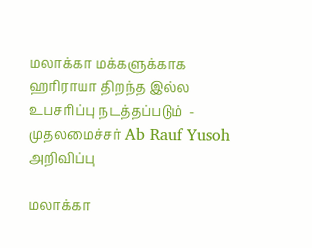மலாக்கா மக்களுக்காக ஹரிராயா திறந்த இல்ல உபசரிப்பு நடத்தப்படும்  - முதலமைச்சர் Ab Rauf Yusoh அறிவிப்பு

மலாக்கா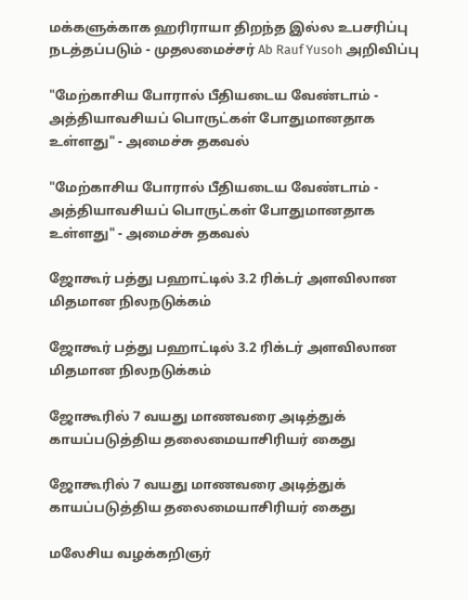மக்களுக்காக ஹரிராயா திறந்த இல்ல உபசரிப்பு நடத்தப்படும் - முதலமைச்சர் Ab Rauf Yusoh அறிவிப்பு

"மேற்காசிய போரால் பீதியடைய வேண்டாம் - அத்தியாவசியப் பொருட்கள் போதுமானதாக உள்ளது" - அமைச்சு தகவல்

"மேற்காசிய போரால் பீதியடைய வேண்டாம் - அத்தியாவசியப் பொருட்கள் போதுமானதாக உள்ளது" - அமைச்சு தகவல்

ஜோகூர் பத்து பஹாட்டில் 3.2 ரிக்டர் அளவிலான மிதமான நிலநடுக்கம்

ஜோகூர் பத்து பஹாட்டில் 3.2 ரிக்டர் அளவிலான மிதமான நிலநடுக்கம்

ஜோகூரில் 7 வயது மாணவரை அடித்துக் காயப்படுத்திய தலைமையாசிரியர் கைது

ஜோகூரில் 7 வயது மாணவரை அடித்துக் காயப்படுத்திய தலைமையாசிரியர் கைது

மலேசிய வழக்கறிஞர்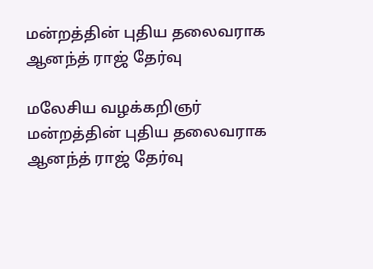மன்றத்தின் புதிய தலைவராக ஆனந்த் ராஜ் தேர்வு

மலேசிய வழக்கறிஞர் மன்றத்தின் புதிய தலைவராக ஆனந்த் ராஜ் தேர்வு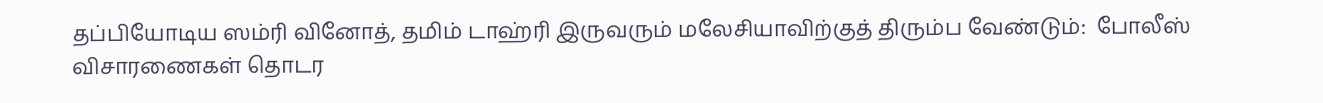தப்பியோடிய ஸம்ரி வினோத், தமிம் டாஹ்ரி இருவரும் மலேசியாவிற்குத் திரும்ப வேண்டும்:  போலீஸ் விசாரணைகள் தொடர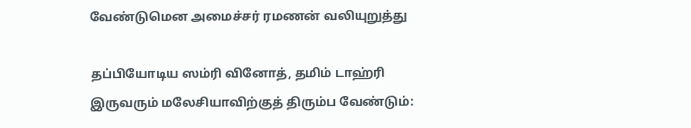வேண்டுமென அமைச்சர் ரமணன் வலியுறுத்து

தப்பியோடிய ஸம்ரி வினோத், தமிம் டாஹ்ரி இருவரும் மலேசியாவிற்குத் திரும்ப வேண்டும்: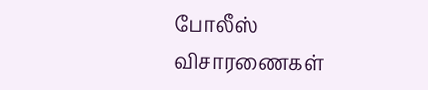போலீஸ் விசாரணைகள்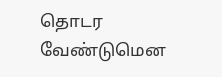தொடர வேண்டுமென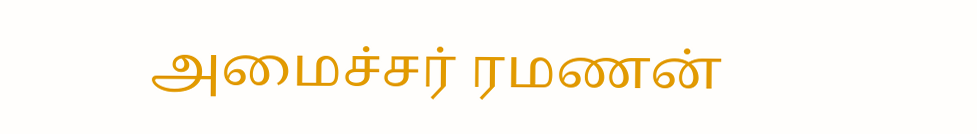அமைச்சர் ரமணன்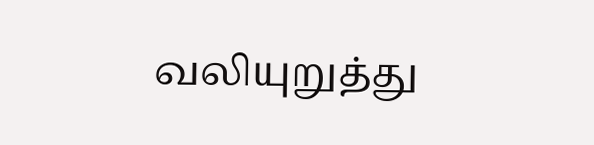வலியுறுத்து